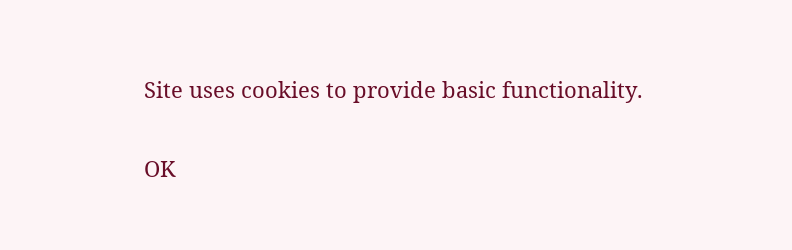Site uses cookies to provide basic functionality.

OK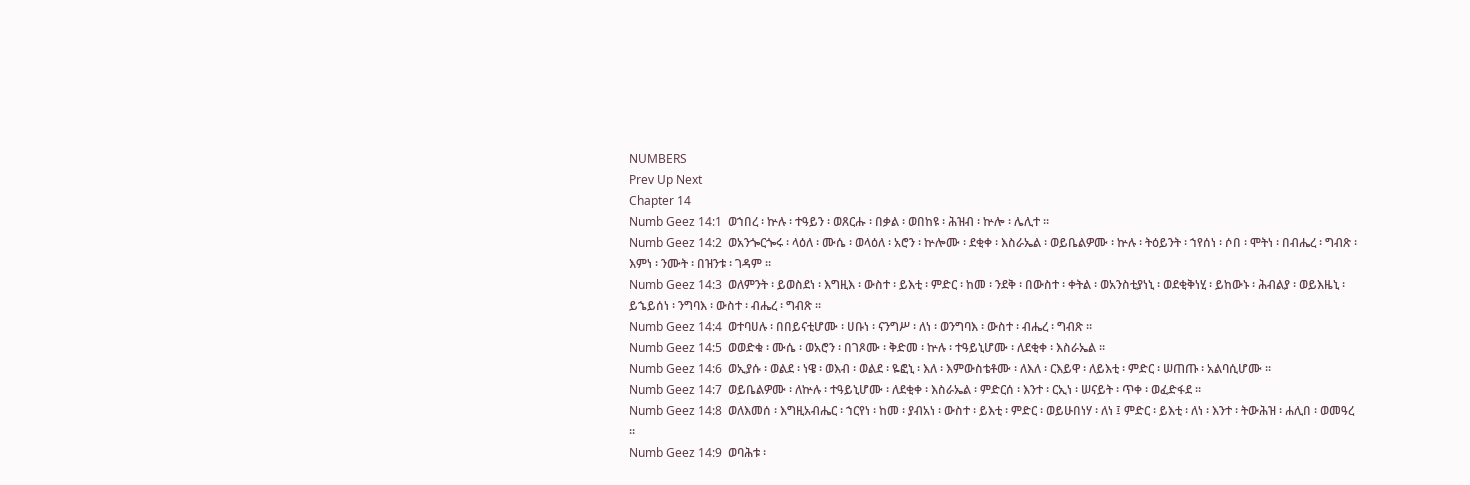NUMBERS
Prev Up Next
Chapter 14
Numb Geez 14:1  ወኀበረ ፡ ኵሉ ፡ ተዓይን ፡ ወጸርሑ ፡ በቃል ፡ ወበከዩ ፡ ሕዝብ ፡ ኵሎ ፡ ሌሊተ ።
Numb Geez 14:2  ወአንጐርጐሩ ፡ ላዕለ ፡ ሙሴ ፡ ወላዕለ ፡ አሮን ፡ ኵሎሙ ፡ ደቂቀ ፡ እስራኤል ፡ ወይቤልዎሙ ፡ ኵሉ ፡ ትዕይንት ፡ ኀየሰነ ፡ ሶበ ፡ ሞትነ ፡ በብሔረ ፡ ግብጽ ፡ እምነ ፡ ንሙት ፡ በዝንቱ ፡ ገዳም ።
Numb Geez 14:3  ወለምንት ፡ ይወስደነ ፡ እግዚእ ፡ ውስተ ፡ ይእቲ ፡ ምድር ፡ ከመ ፡ ንደቅ ፡ በውስተ ፡ ቀትል ፡ ወአንስቲያነኒ ፡ ወደቂቅነሂ ፡ ይከውኑ ፡ ሕብልያ ፡ ወይእዜኒ ፡ ይኄይሰነ ፡ ንግባእ ፡ ውስተ ፡ ብሔረ ፡ ግብጽ ።
Numb Geez 14:4  ወተባሀሉ ፡ በበይናቲሆሙ ፡ ሀቡነ ፡ ናንግሥ ፡ ለነ ፡ ወንግባእ ፡ ውስተ ፡ ብሔረ ፡ ግብጽ ።
Numb Geez 14:5  ወወድቁ ፡ ሙሴ ፡ ወአሮን ፡ በገጾሙ ፡ ቅድመ ፡ ኵሉ ፡ ተዓይኒሆሙ ፡ ለደቂቀ ፡ እስራኤል ።
Numb Geez 14:6  ወኢያሱ ፡ ወልደ ፡ ነዌ ፡ ወእብ ፡ ወልደ ፡ ዬፎኒ ፡ እለ ፡ እምውስቴቶሙ ፡ ለእለ ፡ ርእይዋ ፡ ለይእቲ ፡ ምድር ፡ ሠጠጡ ፡ አልባሲሆሙ ።
Numb Geez 14:7  ወይቤልዎሙ ፡ ለኵሉ ፡ ተዓይኒሆሙ ፡ ለደቂቀ ፡ እስራኤል ፡ ምድርሰ ፡ እንተ ፡ ርኢነ ፡ ሠናይት ፡ ጥቀ ፡ ወፈድፋደ ።
Numb Geez 14:8  ወለእመሰ ፡ እግዚአብሔር ፡ ኀርየነ ፡ ከመ ፡ ያብአነ ፡ ውስተ ፡ ይእቲ ፡ ምድር ፡ ወይሁበነሃ ፡ ለነ ፤ ምድር ፡ ይእቲ ፡ ለነ ፡ እንተ ፡ ትውሕዝ ፡ ሐሊበ ፡ ወመዓረ ።
Numb Geez 14:9  ወባሕቱ ፡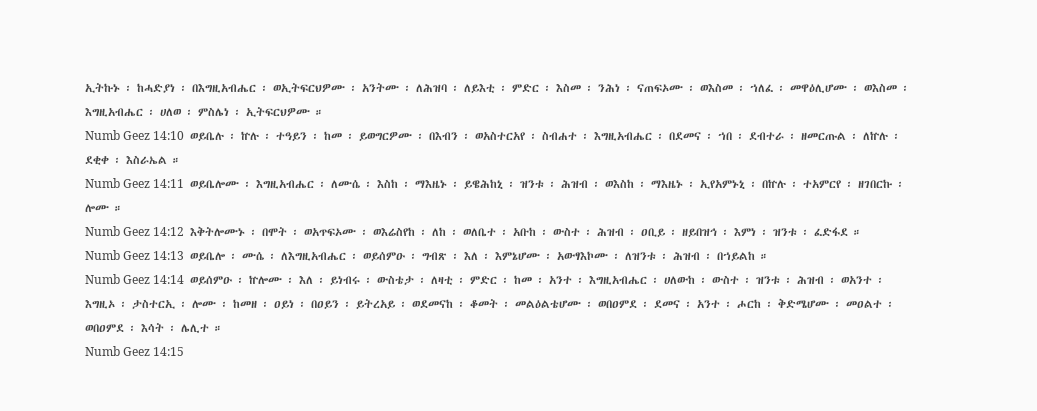ኢትኩኑ ፡ ከሓድያነ ፡ በእግዚአብሔር ፡ ወኢትፍርህዎሙ ፡ አንትሙ ፡ ለሕዝባ ፡ ለይእቲ ፡ ምድር ፡ እስመ ፡ ንሕነ ፡ ናጠፍኦሙ ፡ ወእስመ ፡ ኀለፈ ፡ መዋዕሊሆሙ ፡ ወእስመ ፡ እግዚአብሔር ፡ ሀለወ ፡ ምስሌነ ፡ ኢትፍርህዎሙ ።
Numb Geez 14:10  ወይቤሉ ፡ ኵሉ ፡ ተዓይን ፡ ከመ ፡ ይወግርዎሙ ፡ በእብን ፡ ወአስተርአየ ፡ ስብሐተ ፡ እግዚአብሔር ፡ በደመና ፡ ኀበ ፡ ደብተራ ፡ ዘመርጡል ፡ ለኵሉ ፡ ደቂቀ ፡ እስራኤል ።
Numb Geez 14:11  ወይቤሎሙ ፡ እግዚአብሔር ፡ ለሙሴ ፡ እስከ ፡ ማእዜኑ ፡ ይዌሕከኒ ፡ ዝንቱ ፡ ሕዝብ ፡ ወእስከ ፡ ማእዜኑ ፡ ኢየአምኑኒ ፡ በኵሉ ፡ ተአምርየ ፡ ዘገበርኩ ፡ ሎሙ ።
Numb Geez 14:12  እቅትሎሙኑ ፡ በሞት ፡ ወአጥፍኦሙ ፡ ወእሬስየከ ፡ ለከ ፡ ወለቤተ ፡ አቡከ ፡ ውስተ ፡ ሕዝብ ፡ ዐቢይ ፡ ዘይበዝኅ ፡ እምነ ፡ ዝንቱ ፡ ፈድፋደ ።
Numb Geez 14:13  ወይቤሎ ፡ ሙሴ ፡ ለእግዚአብሔር ፡ ወይሰምዑ ፡ ግብጽ ፡ እለ ፡ እምኔሆሙ ፡ አውፃእኮሙ ፡ ለዝንቱ ፡ ሕዝብ ፡ በኀይልከ ።
Numb Geez 14:14  ወይሰምዑ ፡ ኵሎሙ ፡ እለ ፡ ይነብሩ ፡ ውስቴታ ፡ ለዛቲ ፡ ምድር ፡ ከመ ፡ አንተ ፡ እግዚአብሔር ፡ ሀለውከ ፡ ውስተ ፡ ዝንቱ ፡ ሕዝብ ፡ ወአንተ ፡ እግዚኦ ፡ ታስተርኢ ፡ ሎሙ ፡ ከመዘ ፡ ዐይነ ፡ በዐይን ፡ ይትረአይ ፡ ወደመናከ ፡ ቆመት ፡ መልዕልቴሆሙ ፡ ወበዐምደ ፡ ደመና ፡ አንተ ፡ ሖርከ ፡ ቅድሜሆሙ ፡ መዐልተ ፡ ወበዐምደ ፡ እሳት ፡ ሌሊተ ።
Numb Geez 14:15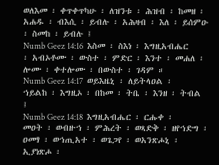ወለእመ ፡ ቀጥቀጥካሁ ፡ ለዝንቱ ፡ ሕዝብ ፡ ከመዘ ፡ አሐዱ ፡ ብእሲ ፡ ይብሉ ፡ አሕዛብ ፡ እለ ፡ ይሰምዑ ፡ ስመከ ፡ ይብሉ ፤
Numb Geez 14:16  እስመ ፡ ስእነ ፡ እግዚአብሔር ፡ አብኦቶሙ ፡ ውስተ ፡ ምድር ፡ እንተ ፡ መሐለ ፡ ሎሙ ፡ ቀተሎሙ ፡ በውስተ ፡ ገዳም ።
Numb Geez 14:17  ወይእዜኒ ፡ ለይትላዐል ፡ ኀይልከ ፡ እግዚኦ ፡ በከመ ፡ ትቤ ፡ እንዘ ፡ ትብል ፤
Numb Geez 14:18  እግዚአብሔር ፡ ርሑቀ ፡ መዐት ፡ ወብዙኀ ፡ ምሕረት ፡ ወጻድቅ ፡ ዘየኀድግ ፡ ዐመፃ ፡ ወኀጢአተ ፡ ወጌጋየ ፡ ወአንጽሖኒ ፡ ኢያነጽሖ ፡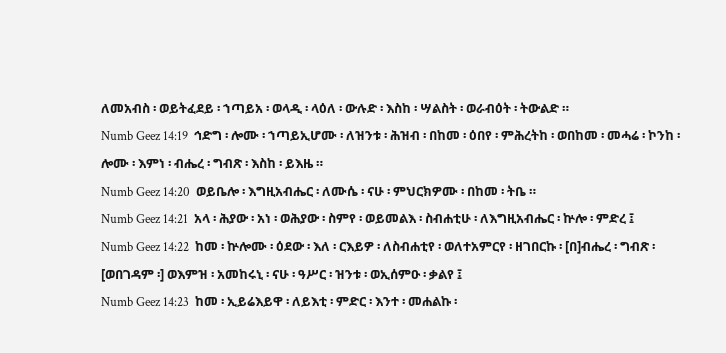ለመአብስ ፡ ወይትፈደይ ፡ ኀጣይአ ፡ ወላዲ ፡ ላዕለ ፡ ውሉድ ፡ እስከ ፡ ሣልስት ፡ ወራብዕት ፡ ትውልድ ።
Numb Geez 14:19  ኅድግ ፡ ሎሙ ፡ ኀጣይኢሆሙ ፡ ለዝንቱ ፡ ሕዝብ ፡ በከመ ፡ ዕበየ ፡ ምሕረትከ ፡ ወበከመ ፡ መሓሬ ፡ ኮንከ ፡ ሎሙ ፡ እምነ ፡ ብሔረ ፡ ግብጽ ፡ እስከ ፡ ይእዜ ።
Numb Geez 14:20  ወይቤሎ ፡ እግዚአብሔር ፡ ለሙሴ ፡ ናሁ ፡ ምህርክዎሙ ፡ በከመ ፡ ትቤ ።
Numb Geez 14:21  አላ ፡ ሕያው ፡ አነ ፡ ወሕያው ፡ ስምየ ፡ ወይመልእ ፡ ስብሐቲሁ ፡ ለእግዚአብሔር ፡ ኵሎ ፡ ምድረ ፤
Numb Geez 14:22  ከመ ፡ ኵሎሙ ፡ ዕደው ፡ እለ ፡ ርእይዎ ፡ ለስብሐቲየ ፡ ወለተአምርየ ፡ ዘገበርኩ ፡ [በ]ብሔረ ፡ ግብጽ ፡ [ወበገዳም ፡] ወእምዝ ፡ አመከሩኒ ፡ ናሁ ፡ ዓሥር ፡ ዝንቱ ፡ ወኢሰምዑ ፡ ቃልየ ፤
Numb Geez 14:23  ከመ ፡ ኢይሬእይዋ ፡ ለይእቲ ፡ ምድር ፡ እንተ ፡ መሐልኩ ፡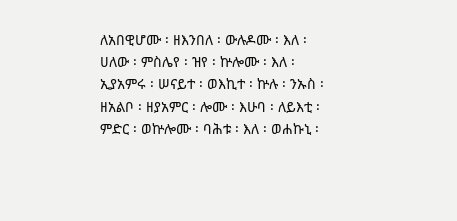ለአበዊሆሙ ፡ ዘእንበለ ፡ ውሉዶሙ ፡ እለ ፡ ሀለው ፡ ምስሌየ ፡ ዝየ ፡ ኵሎሙ ፡ እለ ፡ ኢያአምሩ ፡ ሠናይተ ፡ ወእኪተ ፡ ኵሉ ፡ ንኡስ ፡ ዘአልቦ ፡ ዘያአምር ፡ ሎሙ ፡ እሁባ ፡ ለይእቲ ፡ ምድር ፡ ወኵሎሙ ፡ ባሕቱ ፡ እለ ፡ ወሐኩኒ ፡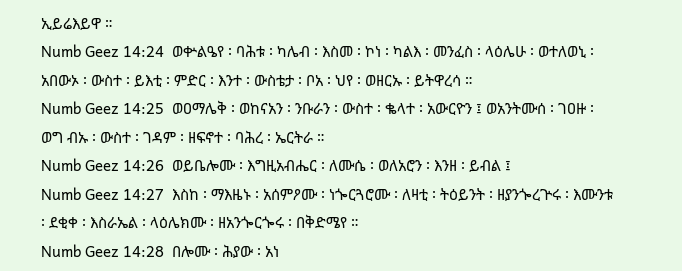ኢይሬእይዋ ።
Numb Geez 14:24  ወቍልዔየ ፡ ባሕቱ ፡ ካሌብ ፡ እስመ ፡ ኮነ ፡ ካልእ ፡ መንፈስ ፡ ላዕሌሁ ፡ ወተለወኒ ፡ አበውኦ ፡ ውስተ ፡ ይእቲ ፡ ምድር ፡ እንተ ፡ ውስቴታ ፡ ቦአ ፡ ህየ ፡ ወዘርኡ ፡ ይትዋረሳ ።
Numb Geez 14:25  ወዐማሌቅ ፡ ወከናአን ፡ ንቡራን ፡ ውስተ ፡ ቈላተ ፡ አውርዮን ፤ ወአንትሙሰ ፡ ገዐዙ ፡ ወግ ብኡ ፡ ውስተ ፡ ገዳም ፡ ዘፍኖተ ፡ ባሕረ ፡ ኤርትራ ።
Numb Geez 14:26  ወይቤሎሙ ፡ እግዚአብሔር ፡ ለሙሴ ፡ ወለአሮን ፡ እንዘ ፡ ይብል ፤
Numb Geez 14:27  እስከ ፡ ማእዜኑ ፡ አሰምዖሙ ፡ ነጐርጓሮሙ ፡ ለዛቲ ፡ ትዕይንት ፡ ዘያንጐረጕሩ ፡ እሙንቱ ፡ ደቂቀ ፡ እስራኤል ፡ ላዕሌክሙ ፡ ዘአንጐርጐሩ ፡ በቅድሜየ ።
Numb Geez 14:28  በሎሙ ፡ ሕያው ፡ አነ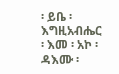፡ ይቤ ፡ እግዚአብሔር ፡ እመ ፡ አኮ ፡ ዳእሙ ፡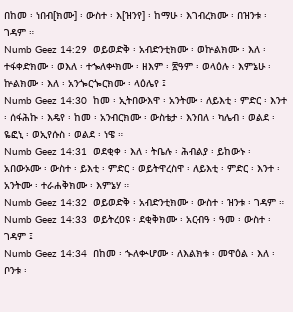በከመ ፡ ነበብ[ክሙ] ፡ ውስተ ፡ እ[ዝንየ] ፡ ከማሁ ፡ እገብረክሙ ፡ በዝንቱ ፡ ገዳም ።
Numb Geez 14:29  ወይወድቅ ፡ አብድንቲክሙ ፡ ወኵልክሙ ፡ እለ ፡ ተፋቀድክሙ ፡ ወእለ ፡ ተኈለቍክሙ ፡ ዘእም ፡ ፳ዓም ፡ ወላዕሉ ፡ እምኔሁ ፡ ኵልክሙ ፡ እለ ፡ አንጐርጐርክሙ ፡ ላዕሌየ ፤
Numb Geez 14:30  ከመ ፡ ኢትበውእዋ ፡ አንትሙ ፡ ለይእቲ ፡ ምድር ፡ እንተ ፡ ሰፋሕኩ ፡ እዴየ ፡ ከመ ፡ አንብርክሙ ፡ ውስቴታ ፡ እንበለ ፡ ካሌብ ፡ ወልደ ፡ ዬፎኒ ፡ ወኢየሱስ ፡ ወልደ ፡ ነዌ ።
Numb Geez 14:31  ወደቂቀ ፡ እለ ፡ ትቤሉ ፡ ሕብልያ ፡ ይከውኑ ፡ አበውኦሙ ፡ ውስተ ፡ ይእቲ ፡ ምድር ፡ ወይትዋረስዋ ፡ ለይእቲ ፡ ምድር ፡ እንተ ፡ አንትሙ ፡ ተራሐቅክሙ ፡ እምኔሃ ።
Numb Geez 14:32  ወይወድቅ ፡ አብድንቲክሙ ፡ ውስተ ፡ ዝንቱ ፡ ገዳም ።
Numb Geez 14:33  ወይትረዐዩ ፡ ደቂቅክሙ ፡ አርብዓ ፡ ዓመ ፡ ውስተ ፡ ገዳም ፤
Numb Geez 14:34  በከመ ፡ ኍለቊሆሙ ፡ ለእልክቱ ፡ መዋዕል ፡ እለ ፡ ቦንቱ ፡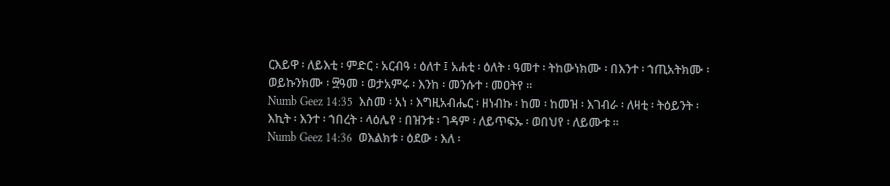ርእይዋ ፡ ለይእቲ ፡ ምድር ፡ አርብዓ ፡ ዕለተ ፤ አሐቲ ፡ ዕለት ፡ ዓመተ ፡ ትከውነክሙ ፡ በእንተ ፡ ኀጢአትክሙ ፡ ወይኩንክሙ ፡ ፵ዓመ ፡ ወታአምሩ ፡ እንከ ፡ መንሱተ ፡ መዐትየ ።
Numb Geez 14:35  እስመ ፡ አነ ፡ እግዚአብሔር ፡ ዘነብኩ ፡ ከመ ፡ ከመዝ ፡ እገብራ ፡ ለዛቲ ፡ ትዕይንት ፡ እኪት ፡ እንተ ፡ ኀበረት ፡ ላዕሌየ ፡ በዝንቱ ፡ ገዳም ፡ ለይጥፍኡ ፡ ወበህየ ፡ ለይሙቱ ።
Numb Geez 14:36  ወእልክቱ ፡ ዕደው ፡ እለ ፡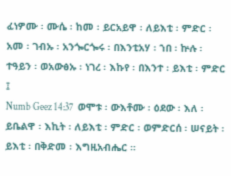ፈነዎሙ ፡ ሙሴ ፡ ከመ ፡ ይርአይዋ ፡ ለይእቲ ፡ ምድር ፡ አመ ፡ ገብኡ ፡ አንጐርጐሩ ፡ በእንቲአሃ ፡ ኀበ ፡ ኵሉ ፡ ተዓይን ፡ ወአውፅኡ ፡ ነገረ ፡ እኩየ ፡ በእንተ ፡ ይእቲ ፡ ምድር ፤
Numb Geez 14:37  ወሞቱ ፡ ውእቶሙ ፡ ዕደው ፡ እለ ፡ ይቤልዋ ፡ እኪት ፡ ለይእቲ ፡ ምድር ፡ ወምድርሰ ፡ ሠናይት ፡ ይእቲ ፡ በቅድመ ፡ እግዚአብሔር ።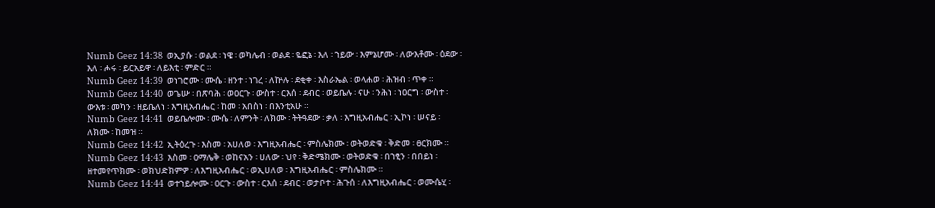Numb Geez 14:38  ወኢያሱ ፡ ወልደ ፡ ነዌ ፡ ወካሌብ ፡ ወልደ ፡ ዬፎኔ ፡ እለ ፡ ኀይው ፡ እምኔሆሙ ፡ ለውእቶሙ ፡ ዕደው ፡ እለ ፡ ሖሩ ፡ ይርአይዋ ፡ ለይእቲ ፡ ምድር ።
Numb Geez 14:39  ወነገሮሙ ፡ ሙሴ ፡ ዘንተ ፡ ነገረ ፡ ለኵሉ ፡ ደቂቀ ፡ እስራኤል ፡ ወላሐወ ፡ ሕዝብ ፡ ጥቀ ።
Numb Geez 14:40  ወጌሡ ፡ በጽባሕ ፡ ወዐርጉ ፡ ውስተ ፡ ርእሰ ፡ ደብር ፡ ወይቤሉ ፡ ናሁ ፡ ንሕነ ፡ ነዐርግ ፡ ውስተ ፡ ውእቱ ፡ መካን ፡ ዘይቤለነ ፡ እግዚአብሔር ፡ ከመ ፡ አበስነ ፡ በእንቲአሁ ።
Numb Geez 14:41  ወይቤሎሙ ፡ ሙሴ ፡ ለምንት ፡ ለክሙ ፡ ትትዓደው ፡ ቃለ ፡ እግዚአብሔር ፡ ኢኮነ ፡ ሠናይ ፡ ለክሙ ፡ ከመዝ ።
Numb Geez 14:42  ኢትዕረጉ ፡ እስመ ፡ አሀለወ ፡ እግዚአብሔር ፡ ምስሌክሙ ፡ ወትወድቁ ፡ ቅድመ ፡ ፀርክሙ ።
Numb Geez 14:43  እስመ ፡ ዐማሌቅ ፡ ወከናአን ፡ ሀለው ፡ ህየ ፡ ቅድሜክሙ ፡ ወትወድቁ ፡ በኀፂን ፡ በበይነ ፡ ዘተመየጥክሙ ፡ ወክህድክምዎ ፡ ለእግዚአብሔር ፡ ወኢሀለወ ፡ እግዚአብሔር ፡ ምስሌክሙ ።
Numb Geez 14:44  ወተኀይሎሙ ፡ ዐርጉ ፡ ውስተ ፡ ርእሰ ፡ ደብር ፡ ወታቦተ ፡ ሕጉሰ ፡ ለእግዚአብሔር ፡ ወሙሴሂ ፡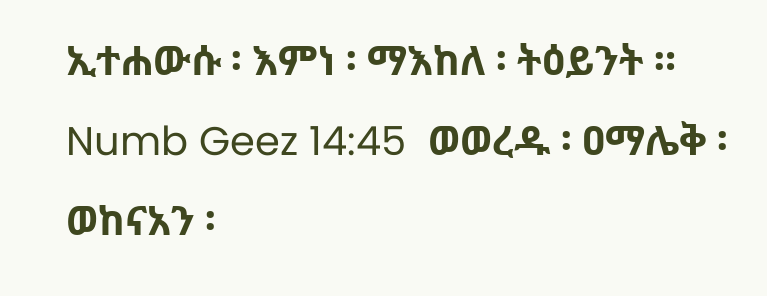ኢተሐውሱ ፡ እምነ ፡ ማእከለ ፡ ትዕይንት ።
Numb Geez 14:45  ወወረዱ ፡ ዐማሌቅ ፡ ወከናአን ፡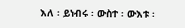እለ ፡ ይነብሩ ፡ ውስተ ፡ ውእቱ ፡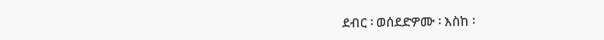ደብር ፡ ወሰደድዎሙ ፡ እስከ ፡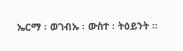ኤርማ ፡ ወገብኡ ፡ ውስተ ፡ ትዕይንት ።